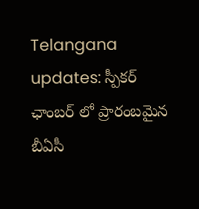Telangana updates: స్పీకర్ ఛాంబర్ లో ప్రారంబమైన బీఏసీ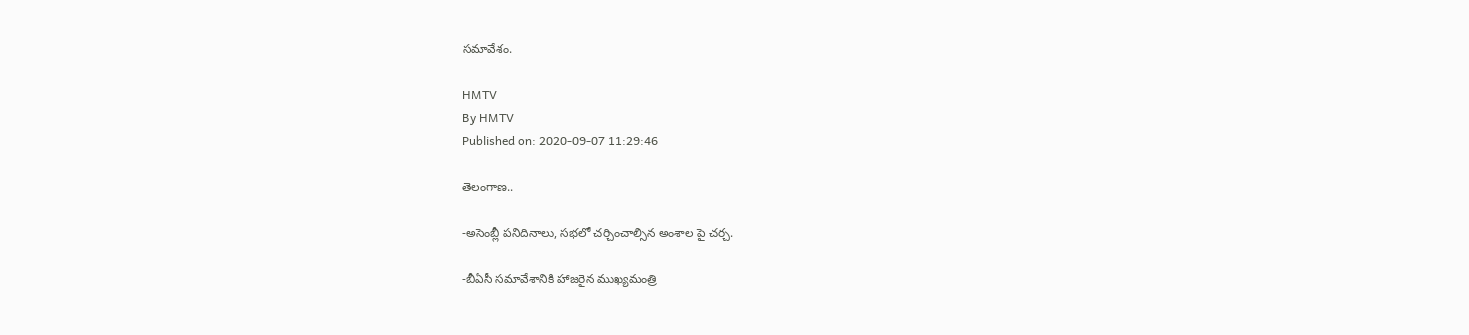సమావేశం.

HMTV
By HMTV
Published on: 2020-09-07 11:29:46

తెలంగాణ..

-అసెంబ్లీ పనిదినాలు, సభలో చర్చించాల్సిన అంశాల పై చర్చ.

-బీఏసీ సమావేశానికి హాజరైన ముఖ్యమంత్రి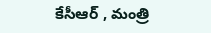కేసీఆర్ , మంత్రి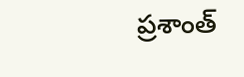ప్రశాంత్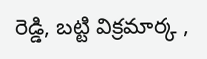రెడ్డి, బట్టి విక్రమార్క ,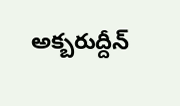అక్బరుద్దీన్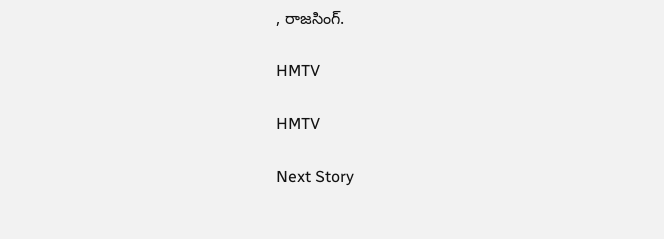, రాజసింగ్.

HMTV

HMTV

Next Story